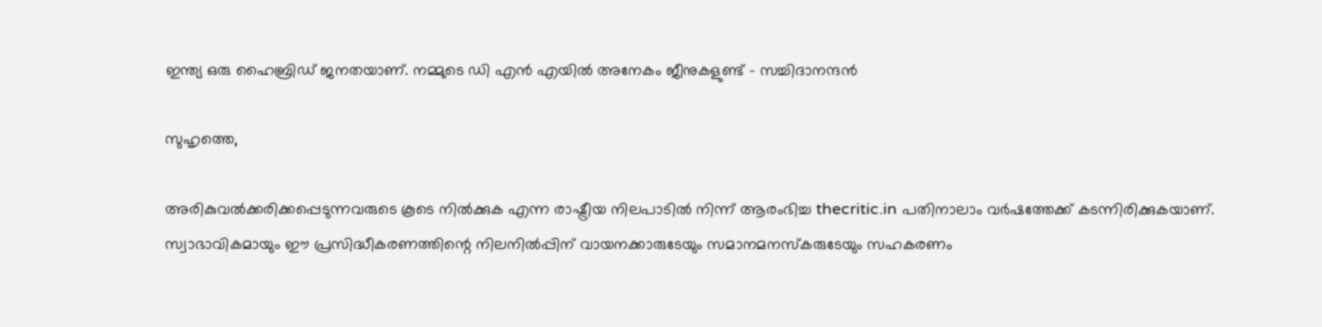ഇന്ത്യ ഒരു ഹൈബ്രിഡ് ജനതയാണ്. നമ്മുടെ ഡി എന്‍ എയില്‍ അനേകം ജീനുകളുണ്ട് – സച്ചിദാനന്ദന്‍

സുഹൃത്തെ,

അരികുവല്‍ക്കരിക്കപ്പെടുന്നവരുടെ കൂടെ നില്‍ക്കുക എന്ന രാഷ്ട്രീയ നിലപാടില്‍ നിന്ന് ആരംഭിച്ച thecritic.in പതിനാലാം വര്‍ഷത്തേക്ക് കടന്നിരിക്കുകയാണ്. സ്വാഭാവികമായും ഈ പ്രസിദ്ധീകരണത്തിന്റെ നിലനില്‍പ്പിന് വായനക്കാരുടേയും സമാനമനസ്‌കരുടേയും സഹകരണം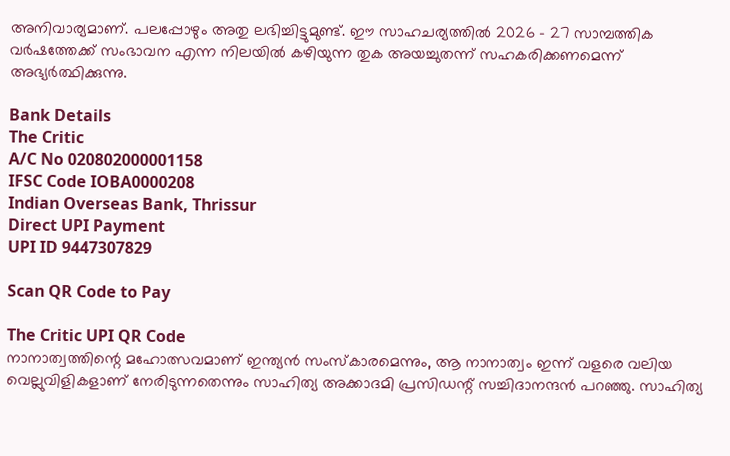അനിവാര്യമാണ്. പലപ്പോഴും അതു ലഭിച്ചിട്ടുമുണ്ട്. ഈ സാഹചര്യത്തില്‍ 2026 - 27 സാമ്പത്തിക വര്‍ഷത്തേക്ക് സംഭാവന എന്ന നിലയില്‍ കഴിയുന്ന തുക അയച്ചുതന്ന് സഹകരിക്കണമെന്ന് അഭ്യര്‍ത്ഥിക്കുന്നു.

Bank Details
The Critic
A/C No 020802000001158
IFSC Code IOBA0000208
Indian Overseas Bank, Thrissur
Direct UPI Payment
UPI ID 9447307829

Scan QR Code to Pay

The Critic UPI QR Code
നാനാത്വത്തിന്റെ മഹോത്സവമാണ് ഇന്ത്യൻ സംസ്കാരമെന്നും, ആ നാനാത്വം ഇന്ന് വളരെ വലിയ വെല്ലുവിളികളാണ് നേരിടുന്നതെന്നും സാഹിത്യ അക്കാദമി പ്രസിഡന്റ് സച്ചിദാനന്ദൻ പറഞ്ഞു. സാഹിത്യ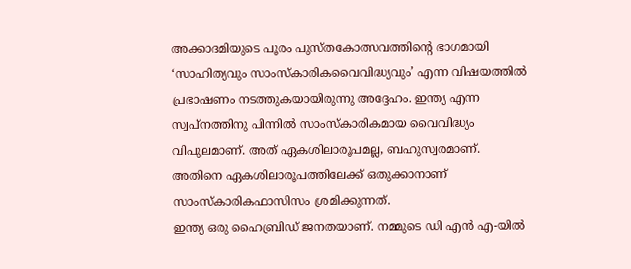അക്കാദമിയുടെ പൂരം പുസ്തകോത്സവത്തിന്റെ ഭാഗമായി ‘സാഹിത്യവും സാംസ്കാരികവൈവിദ്ധ്യവും’ എന്ന വിഷയത്തിൽ പ്രഭാഷണം നടത്തുകയായിരുന്നു അദ്ദേഹം. ഇന്ത്യ എന്ന സ്വപ്നത്തിനു പിന്നിൽ സാംസ്കാരികമായ വൈവിദ്ധ്യം വിപുലമാണ്. അത് ഏകശിലാരൂപമല്ല, ബഹുസ്വരമാണ്. അതിനെ ഏകശിലാരൂപത്തിലേക്ക് ഒതുക്കാനാണ് സാംസ്കാരികഫാസിസം ശ്രമിക്കുന്നത്.
ഇന്ത്യ ഒരു ഹൈബ്രിഡ് ജനതയാണ്. നമ്മുടെ ഡി എൻ എ-യിൽ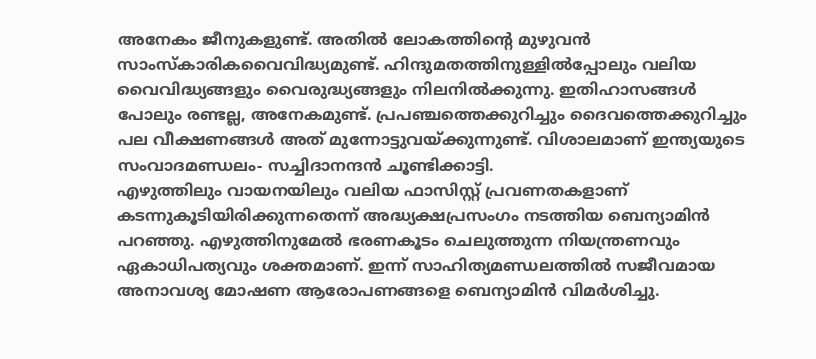അനേകം ജീനുകളുണ്ട്. അതിൽ ലോകത്തിന്റെ മുഴുവൻ സാംസ്കാരികവൈവിദ്ധ്യമുണ്ട്. ഹിന്ദുമതത്തിനുള്ളിൽപ്പോലും വലിയ വൈവിദ്ധ്യങ്ങളും വൈരുദ്ധ്യങ്ങളും നിലനിൽക്കുന്നു. ഇതിഹാസങ്ങൾ പോലും രണ്ടല്ല, അനേകമുണ്ട്. പ്രപഞ്ചത്തെക്കുറിച്ചും ദൈവത്തെക്കുറിച്ചും പല വീക്ഷണങ്ങൾ അത് മുന്നോട്ടുവയ്ക്കുന്നുണ്ട്. വിശാലമാണ് ഇന്ത്യയുടെ സംവാദമണ്ഡലം- സച്ചിദാനന്ദൻ ചൂണ്ടിക്കാട്ടി.
എഴുത്തിലും വായനയിലും വലിയ ഫാസിസ്റ്റ് പ്രവണതകളാണ് കടന്നുകൂടിയിരിക്കുന്നതെന്ന് അദ്ധ്യക്ഷപ്രസംഗം നടത്തിയ ബെന്യാമിൻ പറഞ്ഞു. എഴുത്തിനുമേൽ ഭരണകൂടം ചെലുത്തുന്ന നിയന്ത്രണവും ഏകാധിപത്യവും ശക്തമാണ്. ഇന്ന് സാഹിത്യമണ്ഡലത്തിൽ സജീവമായ അനാവശ്യ മോഷണ ആരോപണങ്ങളെ ബെന്യാമിൻ വിമർശിച്ചു.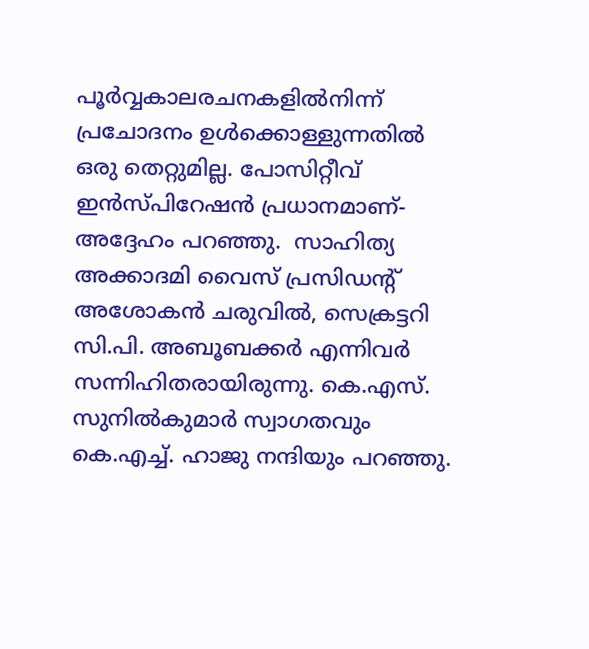പൂർവ്വകാലരചനകളിൽനിന്ന് പ്രചോദനം ഉൾക്കൊള്ളുന്നതിൽ ഒരു തെറ്റുമില്ല. പോസിറ്റീവ് ഇൻസ്പിറേഷൻ പ്രധാനമാണ്- അദ്ദേഹം പറഞ്ഞു.  സാഹിത്യ അക്കാദമി വൈസ് പ്രസിഡന്റ് അശോകൻ ചരുവിൽ, സെക്രട്ടറി സി.പി. അബൂബക്കർ എന്നിവർ സന്നിഹിതരായിരുന്നു. കെ.എസ്. സുനിൽകുമാർ സ്വാഗതവും കെ.എച്ച്. ഹാജു നന്ദിയും പറഞ്ഞു.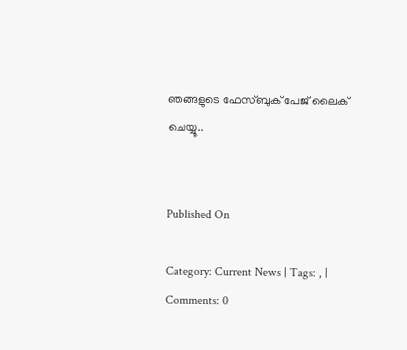ഞങ്ങളുടെ ഫേസ്ബുക് പേജ് ലൈക് ചെയ്യൂ..


Published On

Category: Current News | Tags: , | Comments: 0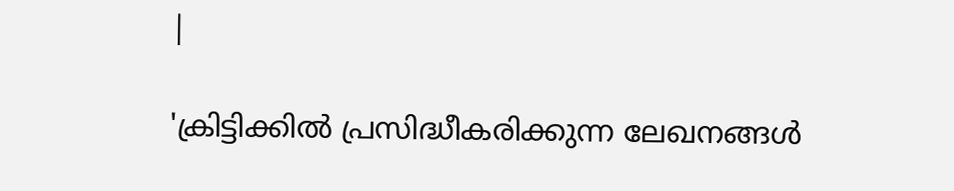|

'ക്രിട്ടിക്കില്‍ പ്രസിദ്ധീകരിക്കുന്ന ലേഖനങ്ങള്‍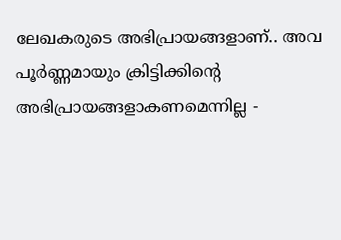ലേഖകരുടെ അഭിപ്രായങ്ങളാണ്.. അവ പൂര്‍ണ്ണമായും ക്രിട്ടിക്കിന്റെ അഭിപ്രായങ്ങളാകണമെന്നില്ല -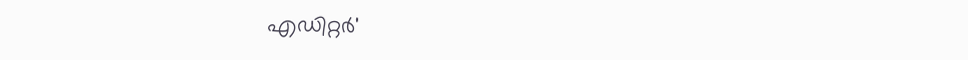എഡിറ്റര്‍'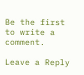Be the first to write a comment.

Leave a Reply